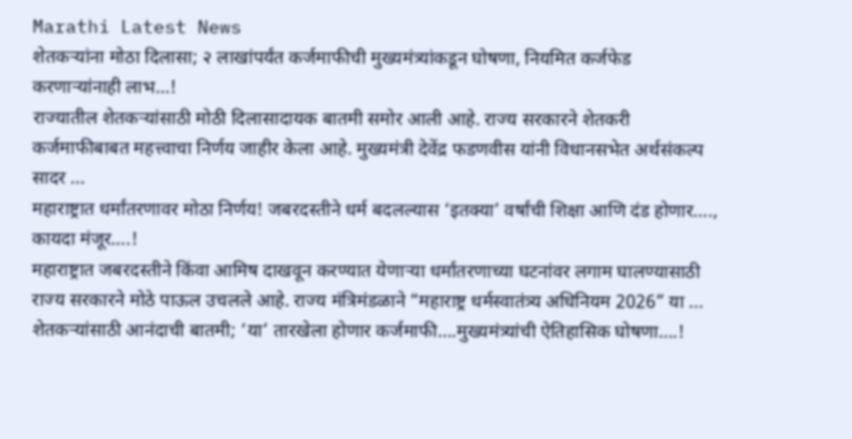Marathi Latest News
शेतकऱ्यांना मोठा दिलासा; २ लाखांपर्यंत कर्जमाफीची मुख्यमंत्र्यांकडून घोषणा, नियमित कर्जफेड करणाऱ्यांनाही लाभ…!
राज्यातील शेतकऱ्यांसाठी मोठी दिलासादायक बातमी समोर आली आहे. राज्य सरकारने शेतकरी कर्जमाफीबाबत महत्त्वाचा निर्णय जाहीर केला आहे. मुख्यमंत्री देवेंद्र फडणवीस यांनी विधानसभेत अर्थसंकल्प सादर ...
महाराष्ट्रात धर्मांतरणावर मोठा निर्णय! जबरदस्तीने धर्म बदलल्यास ‘इतक्या’ वर्षांची शिक्षा आणि दंड होणार…., कायदा मंजूर….!
महाराष्ट्रात जबरदस्तीने किंवा आमिष दाखवून करण्यात येणाऱ्या धर्मांतरणाच्या घटनांवर लगाम घालण्यासाठी राज्य सरकारने मोठे पाऊल उचलले आहे. राज्य मंत्रिमंडळाने “महाराष्ट्र धर्मस्वातंत्र्य अधिनियम 2026” या ...
शेतकऱ्यांसाठी आनंदाची बातमी; ‘या’ तारखेला होणार कर्जमाफी….मुख्यमंत्र्यांची ऐतिहासिक घोषणा….!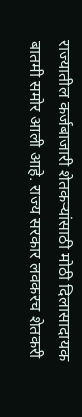राज्यातील कर्जबाजारी शेतकऱ्यांसाठी मोठी दिलासादायक बातमी समोर आली आहे. राज्य सरकार लवकरच शेतकरी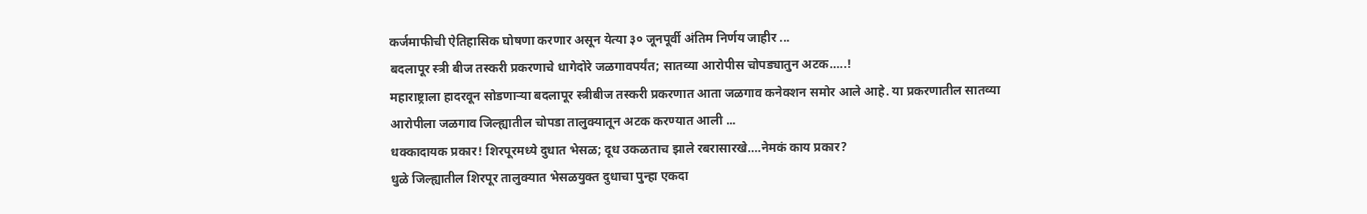कर्जमाफीची ऐतिहासिक घोषणा करणार असून येत्या ३० जूनपूर्वी अंतिम निर्णय जाहीर ...
बदलापूर स्त्री बीज तस्करी प्रकरणाचे धागेदोरे जळगावपर्यंत; सातव्या आरोपीस चोपड्यातुन अटक…..!
महाराष्ट्राला हादरवून सोडणाऱ्या बदलापूर स्त्रीबीज तस्करी प्रकरणात आता जळगाव कनेक्शन समोर आले आहे. या प्रकरणातील सातव्या आरोपीला जळगाव जिल्ह्यातील चोपडा तालुक्यातून अटक करण्यात आली ...
धक्कादायक प्रकार! शिरपूरमध्ये दुधात भेसळ; दूध उकळताच झाले रबरासारखे….नेमकं काय प्रकार?
धुळे जिल्ह्यातील शिरपूर तालुक्यात भेसळयुक्त दुधाचा पुन्हा एकदा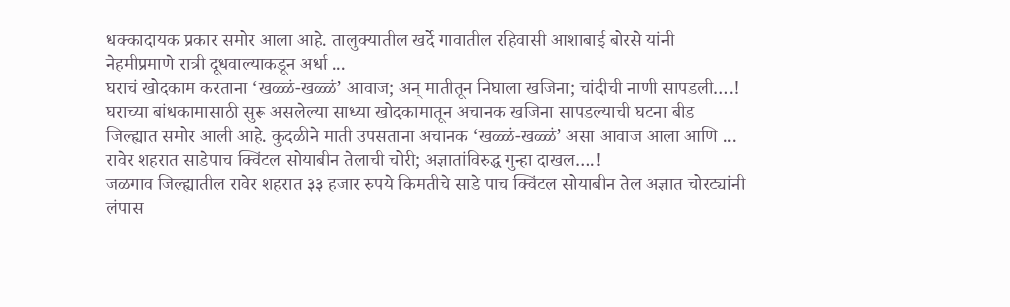धक्कादायक प्रकार समोर आला आहे. तालुक्यातील खर्दे गावातील रहिवासी आशाबाई बोरसे यांनी नेहमीप्रमाणे रात्री दूधवाल्याकडून अर्धा ...
घराचं खोदकाम करताना ‘खळ्ळं-खळ्ळं’ आवाज; अन् मातीतून निघाला खजिना; चांदीची नाणी सापडली….!
घराच्या बांधकामासाठी सुरू असलेल्या साध्या खोदकामातून अचानक खजिना सापडल्याची घटना बीड जिल्ह्यात समोर आली आहे. कुदळीने माती उपसताना अचानक ‘खळ्ळं-खळ्ळं’ असा आवाज आला आणि ...
रावेर शहरात साडेपाच क्विंटल सोयाबीन तेलाची चोरी; अज्ञातांविरुद्ध गुन्हा दाखल….!
जळगाव जिल्ह्यातील रावेर शहरात ३३ हजार रुपये किमतीचे साडे पाच क्विंटल सोयाबीन तेल अज्ञात चोरट्यांनी लंपास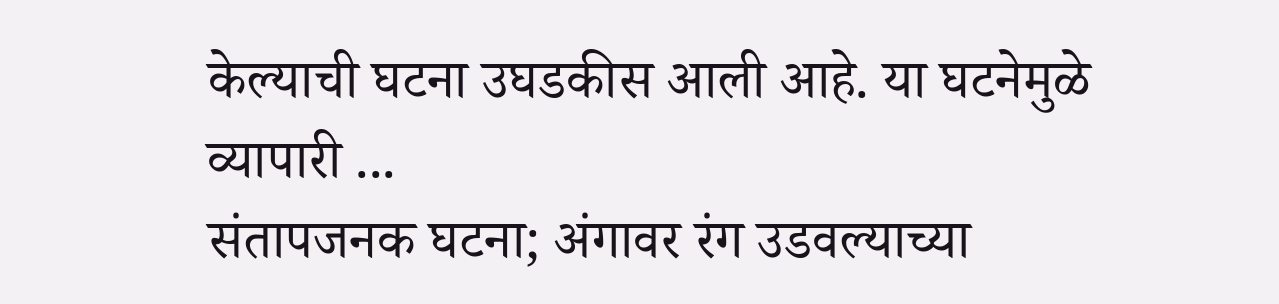केल्याची घटना उघडकीस आली आहे. या घटनेमुळे व्यापारी ...
संतापजनक घटना; अंगावर रंग उडवल्याच्या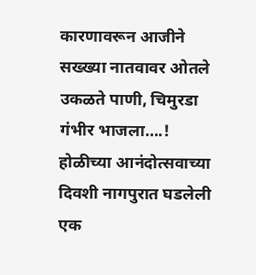कारणावरून आजीने सख्ख्या नातवावर ओतले उकळते पाणी, चिमुरडा गंभीर भाजला….!
होळीच्या आनंदोत्सवाच्या दिवशी नागपुरात घडलेली एक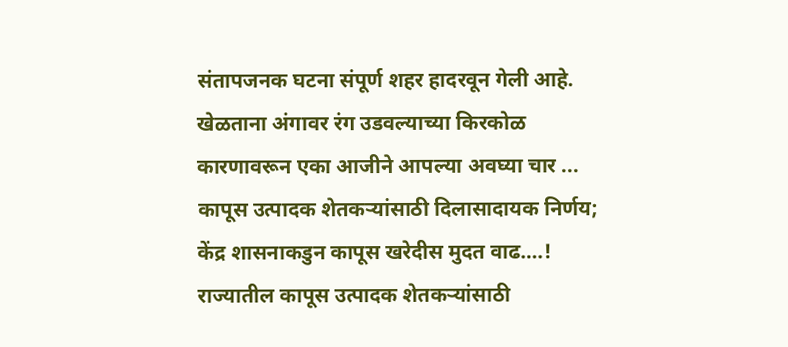संतापजनक घटना संपूर्ण शहर हादरवून गेली आहे. खेळताना अंगावर रंग उडवल्याच्या किरकोळ कारणावरून एका आजीने आपल्या अवघ्या चार ...
कापूस उत्पादक शेतकऱ्यांसाठी दिलासादायक निर्णय; केंद्र शासनाकडुन कापूस खरेदीस मुदत वाढ….!
राज्यातील कापूस उत्पादक शेतकऱ्यांसाठी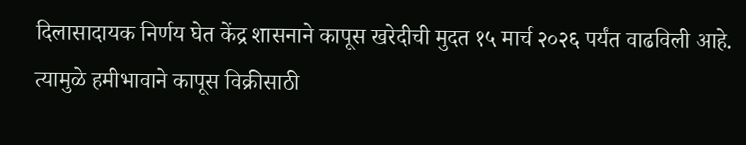दिलासादायक निर्णय घेत केंद्र शासनाने कापूस खरेदीची मुदत १५ मार्च २०२६ पर्यंत वाढविली आहे. त्यामुळे हमीभावाने कापूस विक्रीसाठी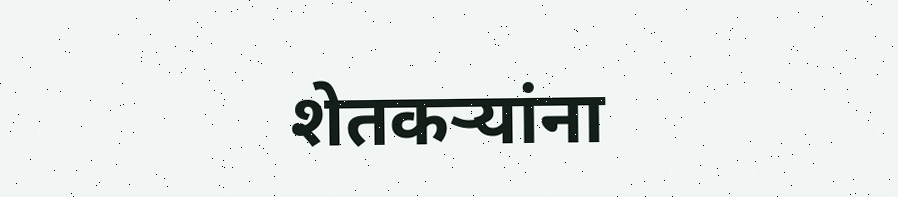शेतकऱ्यांना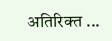अतिरिक्त ...